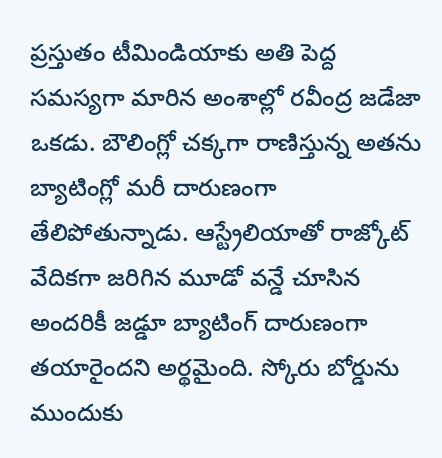ప్రస్తుతం టీమిండియాకు అతి పెద్ద సమస్యగా మారిన అంశాల్లో రవీంద్ర జడేజా ఒకడు. బౌలింగ్లో చక్కగా రాణిస్తున్న అతను బ్యాటింగ్లో మరీ దారుణంగా తేలిపోతున్నాడు. ఆస్ట్రేలియాతో రాజ్కోట్ వేదికగా జరిగిన మూడో వన్డే చూసిన అందరికీ జడ్డూ బ్యాటింగ్ దారుణంగా తయారైందని అర్థమైంది. స్కోరు బోర్డును ముందుకు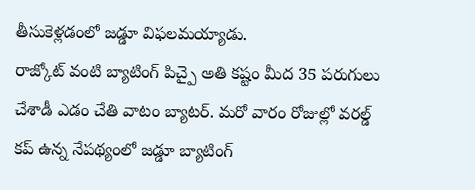తీసుకెళ్లడంలో జడ్డూ విఫలమయ్యాడు.
రాజ్కోట్ వంటి బ్యాటింగ్ పిచ్పై అతి కష్టం మీద 35 పరుగులు చేశాడీ ఎడం చేతి వాటం బ్యాటర్. మరో వారం రోజుల్లో వరల్డ్ కప్ ఉన్న నేపథ్యంలో జడ్డూ బ్యాటింగ్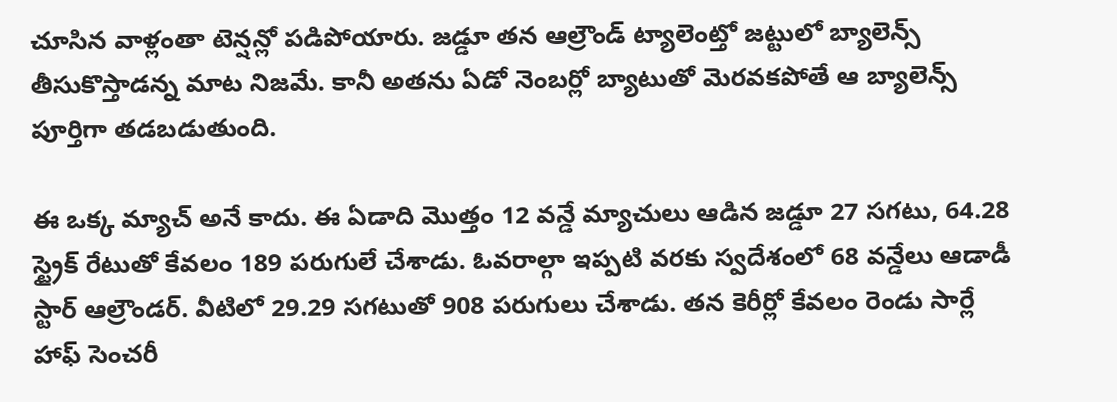చూసిన వాళ్లంతా టెన్షన్లో పడిపోయారు. జడ్డూ తన ఆల్రౌండ్ ట్యాలెంట్తో జట్టులో బ్యాలెన్స్ తీసుకొస్తాడన్న మాట నిజమే. కానీ అతను ఏడో నెంబర్లో బ్యాటుతో మెరవకపోతే ఆ బ్యాలెన్స్ పూర్తిగా తడబడుతుంది.

ఈ ఒక్క మ్యాచ్ అనే కాదు. ఈ ఏడాది మొత్తం 12 వన్డే మ్యాచులు ఆడిన జడ్డూ 27 సగటు, 64.28 స్ట్రైక్ రేటుతో కేవలం 189 పరుగులే చేశాడు. ఓవరాల్గా ఇప్పటి వరకు స్వదేశంలో 68 వన్డేలు ఆడాడీ స్టార్ ఆల్రౌండర్. వీటిలో 29.29 సగటుతో 908 పరుగులు చేశాడు. తన కెరీర్లో కేవలం రెండు సార్లే హాఫ్ సెంచరీ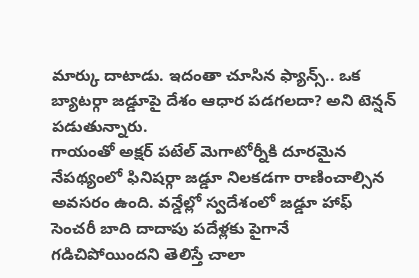మార్కు దాటాడు. ఇదంతా చూసిన ఫ్యాన్స్.. ఒక బ్యాటర్గా జడ్డూపై దేశం ఆధార పడగలదా? అని టెన్షన్ పడుతున్నారు.
గాయంతో అక్షర్ పటేల్ మెగాటోర్నీకి దూరమైన నేపథ్యంలో ఫినిషర్గా జడ్డూ నిలకడగా రాణించాల్సిన అవసరం ఉంది. వన్డేల్లో స్వదేశంలో జడ్డూ హాఫ్ సెంచరీ బాది దాదాపు పదేళ్లకు పైగానే గడిచిపోయిందని తెలిస్తే చాలా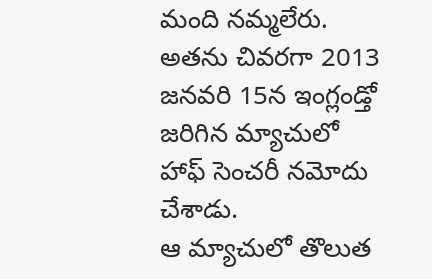మంది నమ్మలేరు. అతను చివరగా 2013 జనవరి 15న ఇంగ్లండ్తో జరిగిన మ్యాచులో హాఫ్ సెంచరీ నమోదు చేశాడు.
ఆ మ్యాచులో తొలుత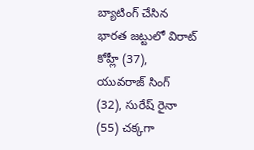బ్యాటింగ్ చేసిన భారత జట్టులో విరాట్ కోహ్లీ (37), యువరాజ్ సింగ్ (32), సురేష్ రైనా (55) చక్కగా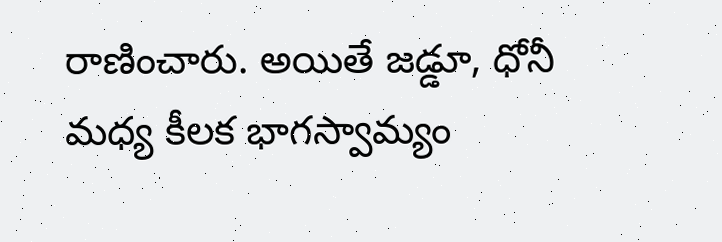రాణించారు. అయితే జడ్డూ, ధోనీ మధ్య కీలక భాగస్వామ్యం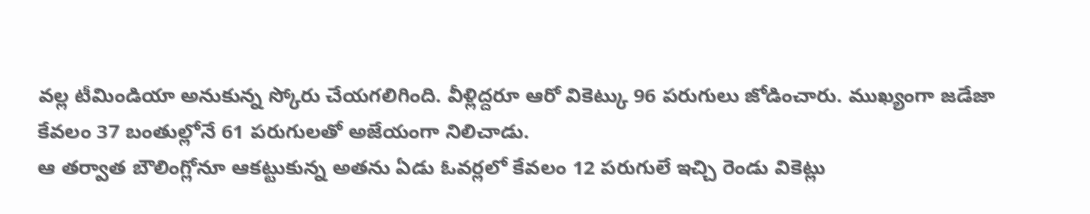వల్ల టీమిండియా అనుకున్న స్కోరు చేయగలిగింది. వీళ్లిద్దరూ ఆరో వికెట్కు 96 పరుగులు జోడించారు. ముఖ్యంగా జడేజా కేవలం 37 బంతుల్లోనే 61 పరుగులతో అజేయంగా నిలిచాడు.
ఆ తర్వాత బౌలింగ్లోనూ ఆకట్టుకున్న అతను ఏడు ఓవర్లలో కేవలం 12 పరుగులే ఇచ్చి రెండు వికెట్లు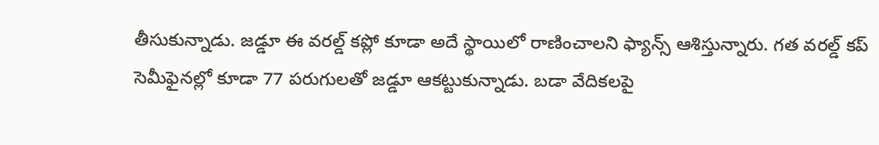తీసుకున్నాడు. జడ్డూ ఈ వరల్డ్ కప్లో కూడా అదే స్థాయిలో రాణించాలని ఫ్యాన్స్ ఆశిస్తున్నారు. గత వరల్డ్ కప్ సెమీఫైనల్లో కూడా 77 పరుగులతో జడ్డూ ఆకట్టుకున్నాడు. బడా వేదికలపై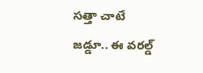సత్తా చాటే జడ్డూ.. ఈ వరల్డ్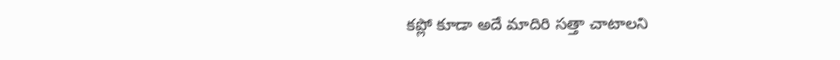కప్లో కూడా అదే మాదిరి సత్తా చాటాలని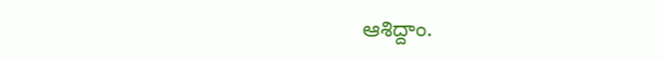ఆశిద్దాం.